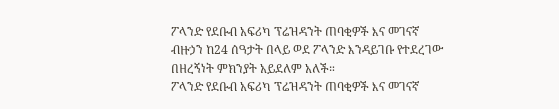ፖላንድ የደቡብ አፍሪካ ፕሬዝዳንት ጠባቂዎች እና መገናኛ ብዙኃን ከ24 ሰዓታት በላይ ወደ ፖላንድ እንዳይገቡ የተደረገው በዘረኝነት ምክንያት አይደለም አለች።
ፖላንድ የደቡብ አፍሪካ ፕሬዝዳንት ጠባቂዎች እና መገናኛ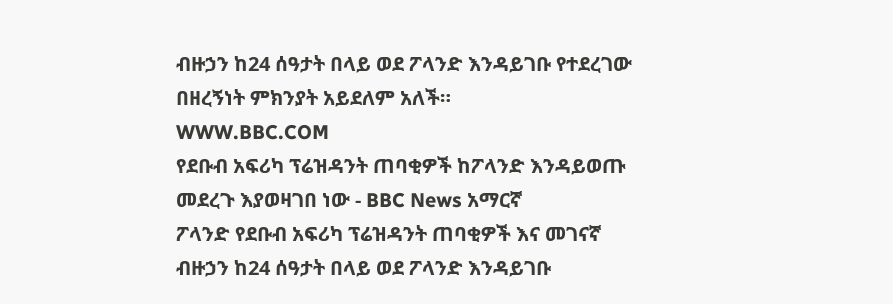ብዙኃን ከ24 ሰዓታት በላይ ወደ ፖላንድ እንዳይገቡ የተደረገው በዘረኝነት ምክንያት አይደለም አለች።
WWW.BBC.COM
የደቡብ አፍሪካ ፕሬዝዳንት ጠባቂዎች ከፖላንድ እንዳይወጡ መደረጉ እያወዛገበ ነው - BBC News አማርኛ
ፖላንድ የደቡብ አፍሪካ ፕሬዝዳንት ጠባቂዎች እና መገናኛ ብዙኃን ከ24 ሰዓታት በላይ ወደ ፖላንድ እንዳይገቡ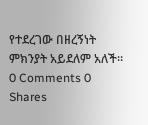የተደረገው በዘረኝነት ምክንያት አይደለም አለች።
0 Comments 0 Shares